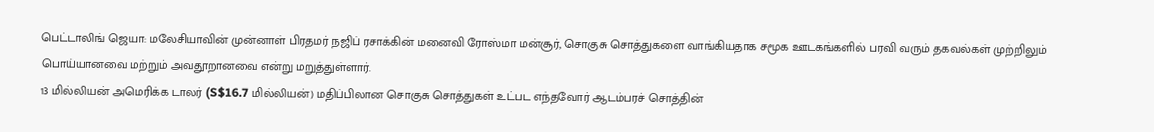பெட்டாலிங் ஜெயா: மலேசியாவின் முன்னாள் பிரதமர் நஜிப் ரசாக்கின் மனைவி ரோஸ்மா மன்சூர், சொகுசு சொத்துகளை வாங்கியதாக சமூக ஊடகங்களில் பரவி வரும் தகவல்கள் முற்றிலும் பொய்யானவை மற்றும் அவதூறானவை என்று மறுத்துள்ளார்.
13 மில்லியன் அமெரிக்க டாலர் (S$16.7 மில்லியன்) மதிப்பிலான சொகுசு சொத்துகள் உட்பட எந்தவோர் ஆடம்பரச் சொத்தின்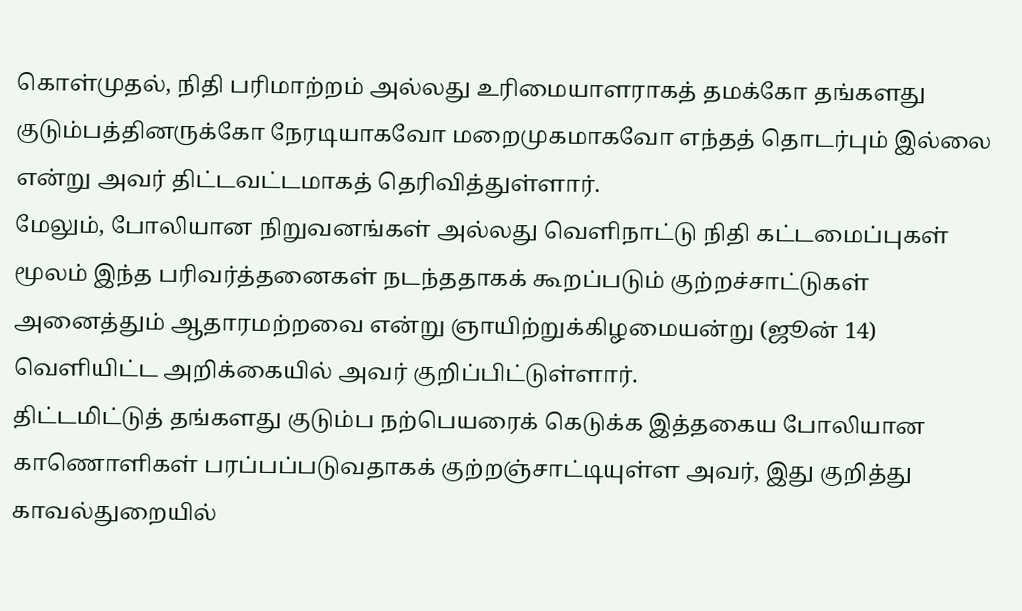கொள்முதல், நிதி பரிமாற்றம் அல்லது உரிமையாளராகத் தமக்கோ தங்களது குடும்பத்தினருக்கோ நேரடியாகவோ மறைமுகமாகவோ எந்தத் தொடர்பும் இல்லை என்று அவர் திட்டவட்டமாகத் தெரிவித்துள்ளார்.
மேலும், போலியான நிறுவனங்கள் அல்லது வெளிநாட்டு நிதி கட்டமைப்புகள் மூலம் இந்த பரிவர்த்தனைகள் நடந்ததாகக் கூறப்படும் குற்றச்சாட்டுகள் அனைத்தும் ஆதாரமற்றவை என்று ஞாயிற்றுக்கிழமையன்று (ஜூன் 14) வெளியிட்ட அறிக்கையில் அவர் குறிப்பிட்டுள்ளார்.
திட்டமிட்டுத் தங்களது குடும்ப நற்பெயரைக் கெடுக்க இத்தகைய போலியான காணொளிகள் பரப்பப்படுவதாகக் குற்றஞ்சாட்டியுள்ள அவர், இது குறித்து காவல்துறையில்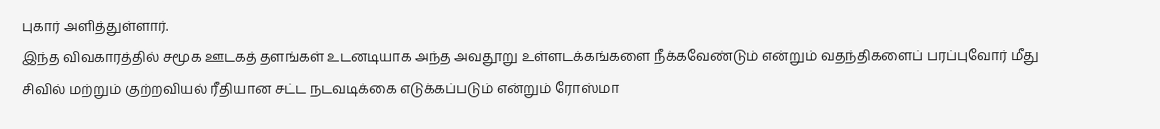புகார் அளித்துள்ளார்.
இந்த விவகாரத்தில் சமூக ஊடகத் தளங்கள் உடனடியாக அந்த அவதூறு உள்ளடக்கங்களை நீக்கவேண்டும் என்றும் வதந்திகளைப் பரப்புவோர் மீது சிவில் மற்றும் குற்றவியல் ரீதியான சட்ட நடவடிக்கை எடுக்கப்படும் என்றும் ரோஸ்மா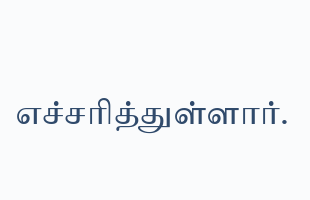எச்சரித்துள்ளார்.